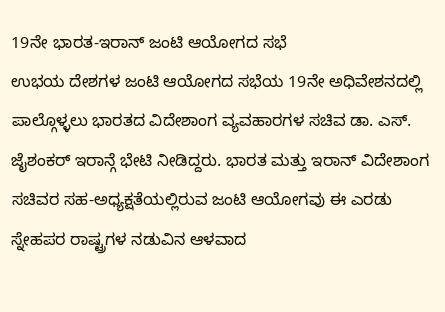19ನೇ ಭಾರತ-ಇರಾನ್ ಜಂಟಿ ಆಯೋಗದ ಸಭೆ
ಉಭಯ ದೇಶಗಳ ಜಂಟಿ ಆಯೋಗದ ಸಭೆಯ 19ನೇ ಅಧಿವೇಶನದಲ್ಲಿ ಪಾಲ್ಗೊಳ್ಳಲು ಭಾರತದ ವಿದೇಶಾಂಗ ವ್ಯವಹಾರಗಳ ಸಚಿವ ಡಾ. ಎಸ್. ಜೈಶಂಕರ್ ಇರಾನ್ಗೆ ಭೇಟಿ ನೀಡಿದ್ದರು. ಭಾರತ ಮತ್ತು ಇರಾನ್ ವಿದೇಶಾಂಗ ಸಚಿವರ ಸಹ-ಅಧ್ಯಕ್ಷತೆಯಲ್ಲಿರುವ ಜಂಟಿ ಆಯೋಗವು ಈ ಎರಡು ಸ್ನೇಹಪರ ರಾಷ್ಟ್ರಗಳ ನಡುವಿನ ಆಳವಾದ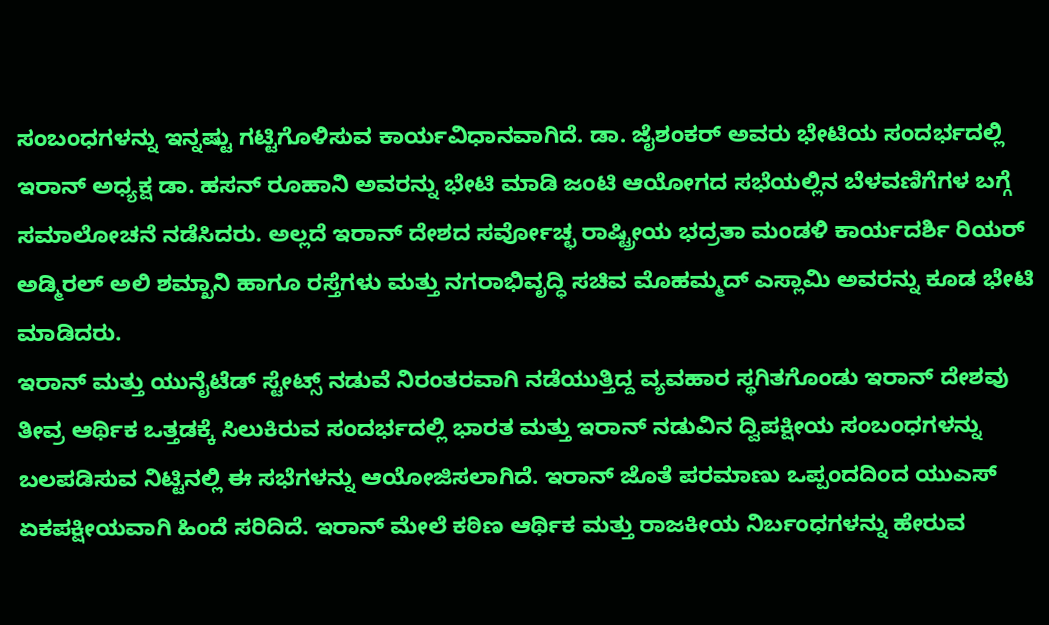ಸಂಬಂಧಗಳನ್ನು ಇನ್ನಷ್ಟು ಗಟ್ಟಿಗೊಳಿಸುವ ಕಾರ್ಯವಿಧಾನವಾಗಿದೆ. ಡಾ. ಜೈಶಂಕರ್ ಅವರು ಭೇಟಿಯ ಸಂದರ್ಭದಲ್ಲಿ ಇರಾನ್ ಅಧ್ಯಕ್ಷ ಡಾ. ಹಸನ್ ರೂಹಾನಿ ಅವರನ್ನು ಭೇಟಿ ಮಾಡಿ ಜಂಟಿ ಆಯೋಗದ ಸಭೆಯಲ್ಲಿನ ಬೆಳವಣಿಗೆಗಳ ಬಗ್ಗೆ ಸಮಾಲೋಚನೆ ನಡೆಸಿದರು. ಅಲ್ಲದೆ ಇರಾನ್ ದೇಶದ ಸರ್ವೋಚ್ಛ ರಾಷ್ಟ್ರೀಯ ಭದ್ರತಾ ಮಂಡಳಿ ಕಾರ್ಯದರ್ಶಿ ರಿಯರ್ ಅಡ್ಮಿರಲ್ ಅಲಿ ಶಮ್ಖಾನಿ ಹಾಗೂ ರಸ್ತೆಗಳು ಮತ್ತು ನಗರಾಭಿವೃದ್ಧಿ ಸಚಿವ ಮೊಹಮ್ಮದ್ ಎಸ್ಲಾಮಿ ಅವರನ್ನು ಕೂಡ ಭೇಟಿ ಮಾಡಿದರು.
ಇರಾನ್ ಮತ್ತು ಯುನೈಟೆಡ್ ಸ್ಟೇಟ್ಸ್ ನಡುವೆ ನಿರಂತರವಾಗಿ ನಡೆಯುತ್ತಿದ್ದ ವ್ಯವಹಾರ ಸ್ಥಗಿತಗೊಂಡು ಇರಾನ್ ದೇಶವು ತೀವ್ರ ಆರ್ಥಿಕ ಒತ್ತಡಕ್ಕೆ ಸಿಲುಕಿರುವ ಸಂದರ್ಭದಲ್ಲಿ ಭಾರತ ಮತ್ತು ಇರಾನ್ ನಡುವಿನ ದ್ವಿಪಕ್ಷೀಯ ಸಂಬಂಧಗಳನ್ನು ಬಲಪಡಿಸುವ ನಿಟ್ಟಿನಲ್ಲಿ ಈ ಸಭೆಗಳನ್ನು ಆಯೋಜಿಸಲಾಗಿದೆ. ಇರಾನ್ ಜೊತೆ ಪರಮಾಣು ಒಪ್ಪಂದದಿಂದ ಯುಎಸ್ ಏಕಪಕ್ಷೀಯವಾಗಿ ಹಿಂದೆ ಸರಿದಿದೆ. ಇರಾನ್ ಮೇಲೆ ಕಠಿಣ ಆರ್ಥಿಕ ಮತ್ತು ರಾಜಕೀಯ ನಿರ್ಬಂಧಗಳನ್ನು ಹೇರುವ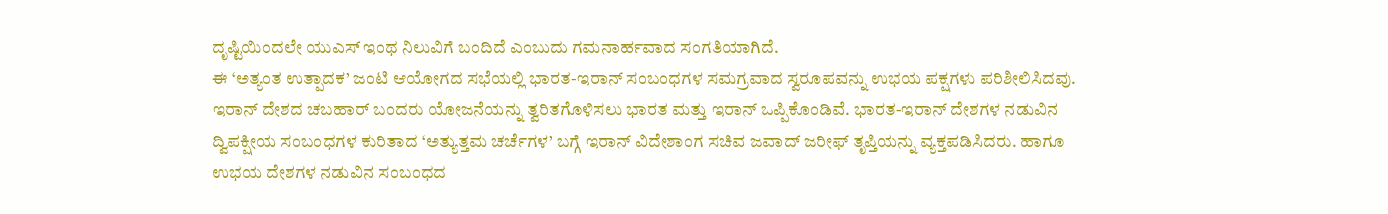ದೃಷ್ಟಿಯಿಂದಲೇ ಯುಎಸ್ ಇಂಥ ನಿಲುವಿಗೆ ಬಂದಿದೆ ಎಂಬುದು ಗಮನಾರ್ಹವಾದ ಸಂಗತಿಯಾಗಿದೆ.
ಈ ‘ಅತ್ಯಂತ ಉತ್ಪಾದಕ’ ಜಂಟಿ ಆಯೋಗದ ಸಭೆಯಲ್ಲಿ ಭಾರತ-ಇರಾನ್ ಸಂಬಂಧಗಳ ಸಮಗ್ರವಾದ ಸ್ವರೂಪವನ್ನು ಉಭಯ ಪಕ್ಷಗಳು ಪರಿಶೀಲಿಸಿದವು. ಇರಾನ್ ದೇಶದ ಚಬಹಾರ್ ಬಂದರು ಯೋಜನೆಯನ್ನು ತ್ವರಿತಗೊಳಿಸಲು ಭಾರತ ಮತ್ತು ಇರಾನ್ ಒಪ್ಪಿಕೊಂಡಿವೆ. ಭಾರತ-ಇರಾನ್ ದೇಶಗಳ ನಡುವಿನ ದ್ವಿಪಕ್ಷೀಯ ಸಂಬಂಧಗಳ ಕುರಿತಾದ ‘ಅತ್ಯುತ್ತಮ ಚರ್ಚೆಗಳ’ ಬಗ್ಗೆ ಇರಾನ್ ವಿದೇಶಾಂಗ ಸಚಿವ ಜವಾದ್ ಜರೀಫ್ ತೃಪ್ತಿಯನ್ನು ವ್ಯಕ್ತಪಡಿಸಿದರು. ಹಾಗೂ ಉಭಯ ದೇಶಗಳ ನಡುವಿನ ಸಂಬಂಧದ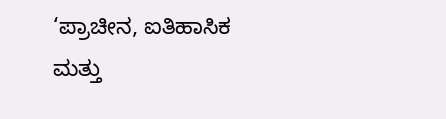‘ಪ್ರಾಚೀನ, ಐತಿಹಾಸಿಕ ಮತ್ತು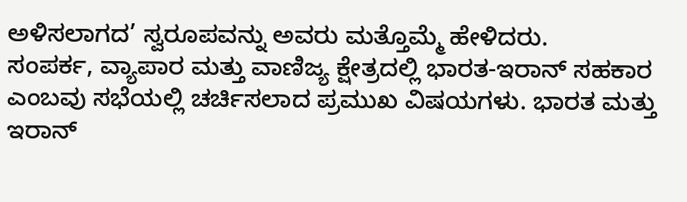ಅಳಿಸಲಾಗದ’ ಸ್ವರೂಪವನ್ನು ಅವರು ಮತ್ತೊಮ್ಮೆ ಹೇಳಿದರು.
ಸಂಪರ್ಕ, ವ್ಯಾಪಾರ ಮತ್ತು ವಾಣಿಜ್ಯ ಕ್ಷೇತ್ರದಲ್ಲಿ ಭಾರತ-ಇರಾನ್ ಸಹಕಾರ ಎಂಬವು ಸಭೆಯಲ್ಲಿ ಚರ್ಚಿಸಲಾದ ಪ್ರಮುಖ ವಿಷಯಗಳು. ಭಾರತ ಮತ್ತು ಇರಾನ್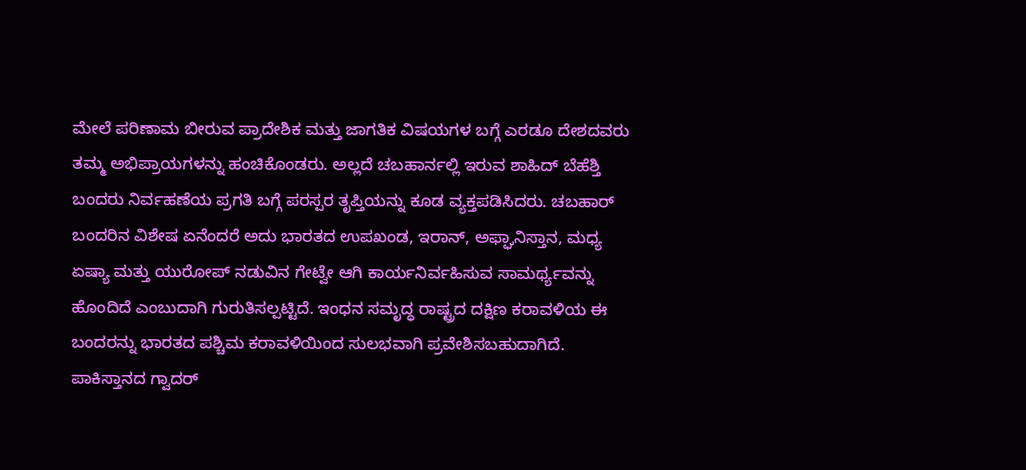ಮೇಲೆ ಪರಿಣಾಮ ಬೀರುವ ಪ್ರಾದೇಶಿಕ ಮತ್ತು ಜಾಗತಿಕ ವಿಷಯಗಳ ಬಗ್ಗೆ ಎರಡೂ ದೇಶದವರು ತಮ್ಮ ಅಭಿಪ್ರಾಯಗಳನ್ನು ಹಂಚಿಕೊಂಡರು. ಅಲ್ಲದೆ ಚಬಹಾರ್ನಲ್ಲಿ ಇರುವ ಶಾಹಿದ್ ಬೆಹೆಶ್ತಿ ಬಂದರು ನಿರ್ವಹಣೆಯ ಪ್ರಗತಿ ಬಗ್ಗೆ ಪರಸ್ಪರ ತೃಪ್ತಿಯನ್ನು ಕೂಡ ವ್ಯಕ್ತಪಡಿಸಿದರು. ಚಬಹಾರ್ ಬಂದರಿನ ವಿಶೇಷ ಏನೆಂದರೆ ಅದು ಭಾರತದ ಉಪಖಂಡ, ಇರಾನ್, ಅಫ್ಘಾನಿಸ್ತಾನ, ಮಧ್ಯ ಏಷ್ಯಾ ಮತ್ತು ಯುರೋಪ್ ನಡುವಿನ ಗೇಟ್ವೇ ಆಗಿ ಕಾರ್ಯನಿರ್ವಹಿಸುವ ಸಾಮರ್ಥ್ಯವನ್ನು ಹೊಂದಿದೆ ಎಂಬುದಾಗಿ ಗುರುತಿಸಲ್ಪಟ್ಟಿದೆ. ಇಂಧನ ಸಮೃದ್ಧ ರಾಷ್ಟ್ರದ ದಕ್ಷಿಣ ಕರಾವಳಿಯ ಈ ಬಂದರನ್ನು ಭಾರತದ ಪಶ್ಚಿಮ ಕರಾವಳಿಯಿಂದ ಸುಲಭವಾಗಿ ಪ್ರವೇಶಿಸಬಹುದಾಗಿದೆ. ಪಾಕಿಸ್ತಾನದ ಗ್ವಾದರ್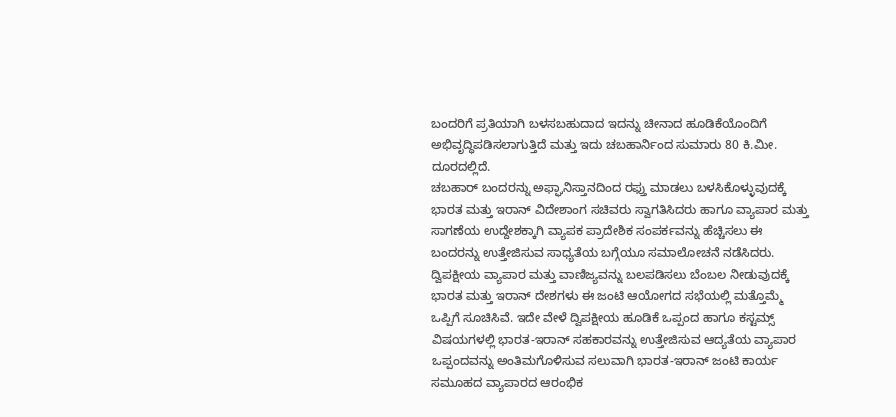ಬಂದರಿಗೆ ಪ್ರತಿಯಾಗಿ ಬಳಸಬಹುದಾದ ಇದನ್ನು ಚೀನಾದ ಹೂಡಿಕೆಯೊಂದಿಗೆ ಅಭಿವೃದ್ಧಿಪಡಿಸಲಾಗುತ್ತಿದೆ ಮತ್ತು ಇದು ಚಬಹಾರ್ನಿಂದ ಸುಮಾರು 80 ಕಿ.ಮೀ. ದೂರದಲ್ಲಿದೆ.
ಚಬಹಾರ್ ಬಂದರನ್ನು ಅಫ್ಘಾನಿಸ್ತಾನದಿಂದ ರಫ್ತು ಮಾಡಲು ಬಳಸಿಕೊಳ್ಳುವುದಕ್ಕೆ ಭಾರತ ಮತ್ತು ಇರಾನ್ ವಿದೇಶಾಂಗ ಸಚಿವರು ಸ್ವಾಗತಿಸಿದರು ಹಾಗೂ ವ್ಯಾಪಾರ ಮತ್ತು ಸಾಗಣೆಯ ಉದ್ದೇಶಕ್ಕಾಗಿ ವ್ಯಾಪಕ ಪ್ರಾದೇಶಿಕ ಸಂಪರ್ಕವನ್ನು ಹೆಚ್ಚಿಸಲು ಈ ಬಂದರನ್ನು ಉತ್ತೇಜಿಸುವ ಸಾಧ್ಯತೆಯ ಬಗ್ಗೆಯೂ ಸಮಾಲೋಚನೆ ನಡೆಸಿದರು.
ದ್ವಿಪಕ್ಷೀಯ ವ್ಯಾಪಾರ ಮತ್ತು ವಾಣಿಜ್ಯವನ್ನು ಬಲಪಡಿಸಲು ಬೆಂಬಲ ನೀಡುವುದಕ್ಕೆ ಭಾರತ ಮತ್ತು ಇರಾನ್ ದೇಶಗಳು ಈ ಜಂಟಿ ಆಯೋಗದ ಸಭೆಯಲ್ಲಿ ಮತ್ತೊಮ್ಮೆ ಒಪ್ಪಿಗೆ ಸೂಚಿಸಿವೆ. ಇದೇ ವೇಳೆ ದ್ವಿಪಕ್ಷೀಯ ಹೂಡಿಕೆ ಒಪ್ಪಂದ ಹಾಗೂ ಕಸ್ಟಮ್ಸ್ ವಿಷಯಗಳಲ್ಲಿ ಭಾರತ-ಇರಾನ್ ಸಹಕಾರವನ್ನು ಉತ್ತೇಜಿಸುವ ಆದ್ಯತೆಯ ವ್ಯಾಪಾರ ಒಪ್ಪಂದವನ್ನು ಅಂತಿಮಗೊಳಿಸುವ ಸಲುವಾಗಿ ಭಾರತ-ಇರಾನ್ ಜಂಟಿ ಕಾರ್ಯ ಸಮೂಹದ ವ್ಯಾಪಾರದ ಆರಂಭಿಕ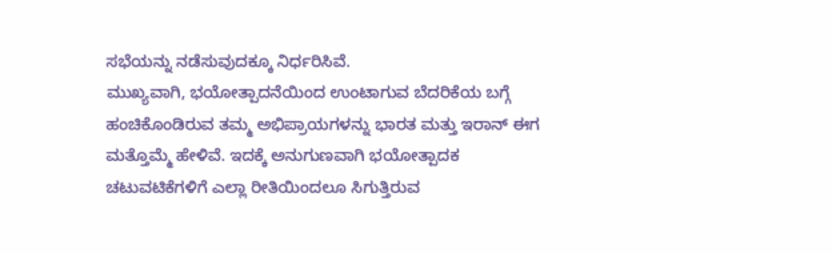ಸಭೆಯನ್ನು ನಡೆಸುವುದಕ್ಕೂ ನಿರ್ಧರಿಸಿವೆ.
ಮುಖ್ಯವಾಗಿ, ಭಯೋತ್ಪಾದನೆಯಿಂದ ಉಂಟಾಗುವ ಬೆದರಿಕೆಯ ಬಗ್ಗೆ ಹಂಚಿಕೊಂಡಿರುವ ತಮ್ಮ ಅಭಿಪ್ರಾಯಗಳನ್ನು ಭಾರತ ಮತ್ತು ಇರಾನ್ ಈಗ ಮತ್ತೊಮ್ಮೆ ಹೇಳಿವೆ. ಇದಕ್ಕೆ ಅನುಗುಣವಾಗಿ ಭಯೋತ್ಪಾದಕ ಚಟುವಟಿಕೆಗಳಿಗೆ ಎಲ್ಲಾ ರೀತಿಯಿಂದಲೂ ಸಿಗುತ್ತಿರುವ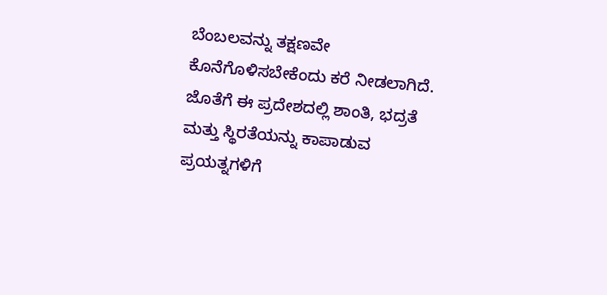ಬೆಂಬಲವನ್ನು ತಕ್ಷಣವೇ ಕೊನೆಗೊಳಿಸಬೇಕೆಂದು ಕರೆ ನೀಡಲಾಗಿದೆ. ಜೊತೆಗೆ ಈ ಪ್ರದೇಶದಲ್ಲಿ ಶಾಂತಿ, ಭದ್ರತೆ ಮತ್ತು ಸ್ಥಿರತೆಯನ್ನು ಕಾಪಾಡುವ ಪ್ರಯತ್ನಗಳಿಗೆ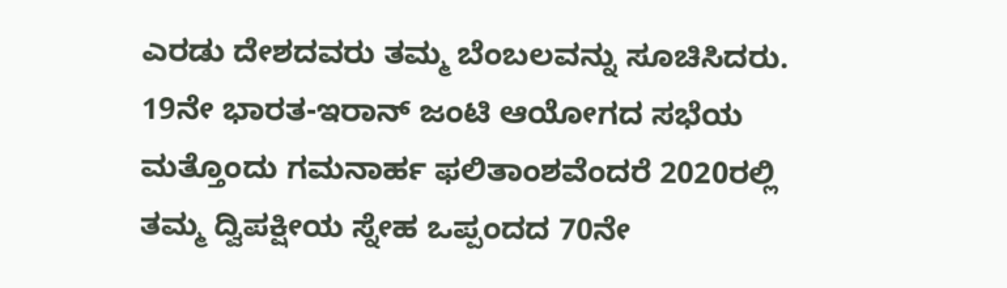ಎರಡು ದೇಶದವರು ತಮ್ಮ ಬೆಂಬಲವನ್ನು ಸೂಚಿಸಿದರು.
19ನೇ ಭಾರತ-ಇರಾನ್ ಜಂಟಿ ಆಯೋಗದ ಸಭೆಯ ಮತ್ತೊಂದು ಗಮನಾರ್ಹ ಫಲಿತಾಂಶವೆಂದರೆ 2020ರಲ್ಲಿ ತಮ್ಮ ದ್ವಿಪಕ್ಷೀಯ ಸ್ನೇಹ ಒಪ್ಪಂದದ 70ನೇ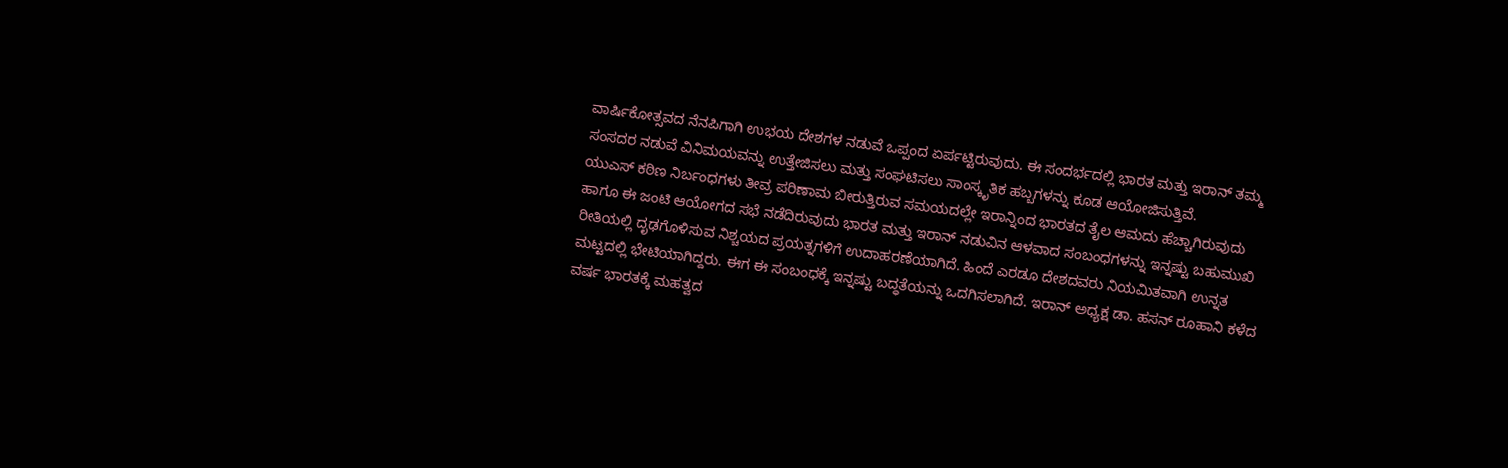ವಾರ್ಷಿಕೋತ್ಸವದ ನೆನಪಿಗಾಗಿ ಉಭಯ ದೇಶಗಳ ನಡುವೆ ಒಪ್ಪಂದ ಏರ್ಪಟ್ಟಿರುವುದು. ಈ ಸಂದರ್ಭದಲ್ಲಿ ಭಾರತ ಮತ್ತು ಇರಾನ್ ತಮ್ಮ ಸಂಸದರ ನಡುವೆ ವಿನಿಮಯವನ್ನು ಉತ್ತೇಜಿಸಲು ಮತ್ತು ಸಂಘಟಿಸಲು ಸಾಂಸ್ಕೃತಿಕ ಹಬ್ಬಗಳನ್ನು ಕೂಡ ಆಯೋಜಿಸುತ್ತಿವೆ.
ಯುಎಸ್ ಕಠಿಣ ನಿರ್ಬಂಧಗಳು ತೀವ್ರ ಪರಿಣಾಮ ಬೀರುತ್ತಿರುವ ಸಮಯದಲ್ಲೇ ಇರಾನ್ನಿಂದ ಭಾರತದ ತೈಲ ಆಮದು ಹೆಚ್ಚಾಗಿರುವುದು ಹಾಗೂ ಈ ಜಂಟಿ ಆಯೋಗದ ಸಭೆ ನಡೆದಿರುವುದು ಭಾರತ ಮತ್ತು ಇರಾನ್ ನಡುವಿನ ಆಳವಾದ ಸಂಬಂಧಗಳನ್ನು ಇನ್ನಷ್ಟು ಬಹುಮುಖಿ ರೀತಿಯಲ್ಲಿ ದೃಢಗೊಳಿಸುವ ನಿಶ್ಚಯದ ಪ್ರಯತ್ನಗಳಿಗೆ ಉದಾಹರಣೆಯಾಗಿದೆ. ಹಿಂದೆ ಎರಡೂ ದೇಶದವರು ನಿಯಮಿತವಾಗಿ ಉನ್ನತ ಮಟ್ಟದಲ್ಲಿ ಭೇಟಿಯಾಗಿದ್ದರು. ಈಗ ಈ ಸಂಬಂಧಕ್ಕೆ ಇನ್ನಷ್ಟು ಬದ್ಧತೆಯನ್ನು ಒದಗಿಸಲಾಗಿದೆ. ಇರಾನ್ ಅಧ್ಯಕ್ಷ ಡಾ. ಹಸನ್ ರೂಹಾನಿ ಕಳೆದ ವರ್ಷ ಭಾರತಕ್ಕೆ ಮಹತ್ವದ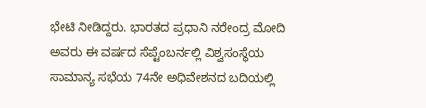ಭೇಟಿ ನೀಡಿದ್ದರು. ಭಾರತದ ಪ್ರಧಾನಿ ನರೇಂದ್ರ ಮೋದಿ ಅವರು ಈ ವರ್ಷದ ಸೆಪ್ಟೆಂಬರ್ನಲ್ಲಿ ವಿಶ್ವಸಂಸ್ಥೆಯ ಸಾಮಾನ್ಯ ಸಭೆಯ 74ನೇ ಅಧಿವೇಶನದ ಬದಿಯಲ್ಲಿ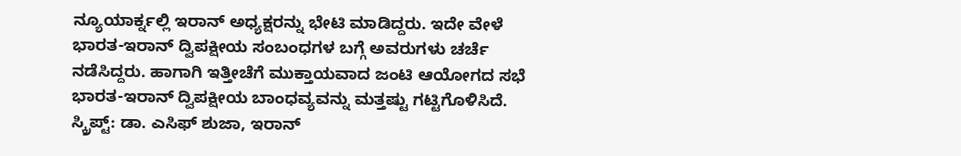ನ್ಯೂಯಾರ್ಕ್ನಲ್ಲಿ ಇರಾನ್ ಅಧ್ಯಕ್ಷರನ್ನು ಭೇಟಿ ಮಾಡಿದ್ದರು. ಇದೇ ವೇಳೆ ಭಾರತ-ಇರಾನ್ ದ್ವಿಪಕ್ಷೀಯ ಸಂಬಂಧಗಳ ಬಗ್ಗೆ ಅವರುಗಳು ಚರ್ಚೆ ನಡೆಸಿದ್ದರು. ಹಾಗಾಗಿ ಇತ್ತೀಚೆಗೆ ಮುಕ್ತಾಯವಾದ ಜಂಟಿ ಆಯೋಗದ ಸಭೆ ಭಾರತ-ಇರಾನ್ ದ್ವಿಪಕ್ಷೀಯ ಬಾಂಧವ್ಯವನ್ನು ಮತ್ತಷ್ಟು ಗಟ್ಟಿಗೊಳಿಸಿದೆ.
ಸ್ಕ್ರಿಪ್ಟ್: ಡಾ. ಎಸಿಫ್ ಶುಜಾ, ಇರಾನ್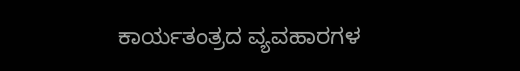ಕಾರ್ಯತಂತ್ರದ ವ್ಯವಹಾರಗಳ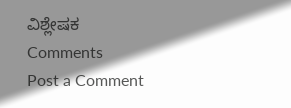ವಿಶ್ಲೇಷಕ
Comments
Post a Comment